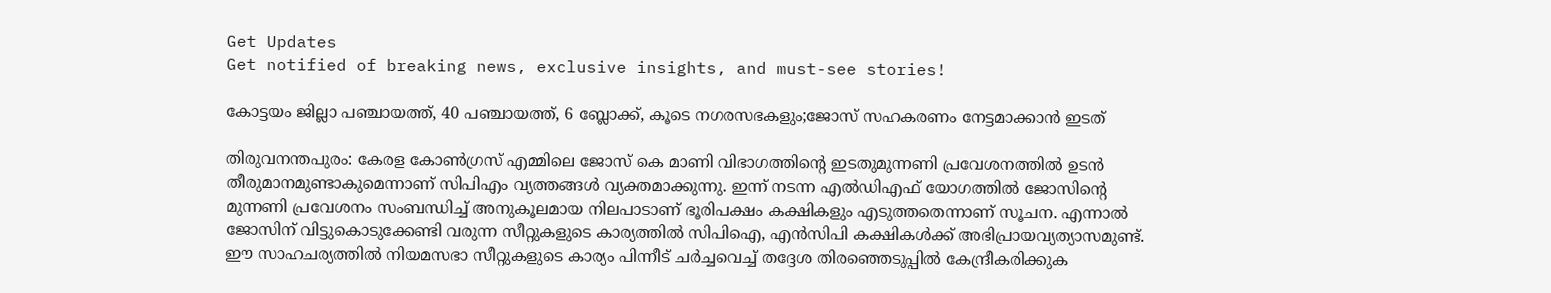Get Updates
Get notified of breaking news, exclusive insights, and must-see stories!

കോട്ടയം ജില്ലാ പഞ്ചായത്ത്, 40 പഞ്ചായത്ത്, 6 ബ്ലോക്ക്, കൂടെ നഗരസഭകളും;ജോസ് സഹകരണം നേട്ടമാക്കാന്‍ ഇടത്

തിരുവനന്തപുരം: കേരള കോണ്‍ഗ്രസ് എമ്മിലെ ജോസ് കെ മാണി വിഭാഗത്തിന്‍റെ ഇടതുമുന്നണി പ്രവേശനത്തില്‍ ഉടന്‍ തീരുമാനമുണ്ടാകുമെന്നാണ് സിപിഎം വ്യത്തങ്ങള്‍ വ്യക്തമാക്കുന്നു. ഇന്ന് നടന്ന എല്‍ഡിഎഫ് യോഗത്തില്‍ ജോസിന്‍റെ മുന്നണി പ്രവേശനം സംബന്ധിച്ച് അനുകൂലമായ നിലപാടാണ് ഭൂരിപക്ഷം കക്ഷികളും എടുത്തതെന്നാണ് സൂചന. എന്നാല്‍ ജോസിന് വിട്ടുകൊടുക്കേണ്ടി വരുന്ന സീറ്റുകളുടെ കാര്യത്തില്‍ സിപിഐ, എന്‍സിപി കക്ഷികള്‍ക്ക് അഭിപ്രായവ്യത്യാസമുണ്ട്. ഈ സാഹചര്യത്തില്‍ നിയമസഭാ സീറ്റുകളുടെ കാര്യം പിന്നീട് ചര്‍ച്ചവെച്ച് തദ്ദേശ തിരഞ്ഞെടുപ്പില്‍ കേന്ദ്രീകരിക്കുക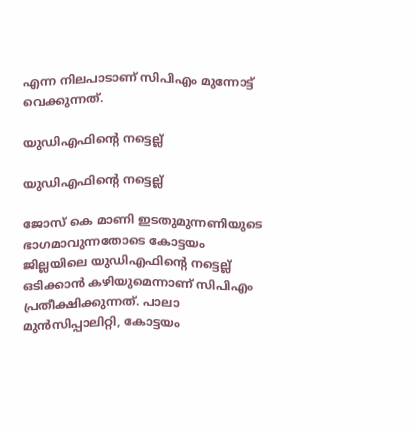എന്ന നിലപാടാണ് സിപിഎം മുന്നോട്ട് വെക്കുന്നത്.

യുഡിഎഫിന്‍റെ നട്ടെല്ല്

യുഡിഎഫിന്‍റെ നട്ടെല്ല്

ജോസ് കെ മാണി ഇടതുമുന്നണിയുടെ ഭാഗമാവുന്നതോടെ കോട്ടയം ജില്ലയിലെ യുഡിഎഫിന്‍റെ നട്ടെല്ല് ഒടിക്കാന്‍ കഴിയുമെന്നാണ് സിപിഎം പ്രതീക്ഷിക്കുന്നത്. പാലാ മുന്‍സിപ്പാലിറ്റി, കോട്ടയം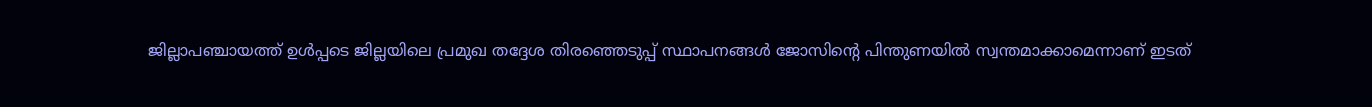ജില്ലാപഞ്ചായത്ത് ഉള്‍പ്പടെ ജില്ലയിലെ പ്രമുഖ തദ്ദേശ തിരഞ്ഞെടുപ്പ് സ്ഥാപനങ്ങള്‍ ജോസിന്‍റെ പിന്തുണയില്‍ സ്വന്തമാക്കാമെന്നാണ് ഇടത്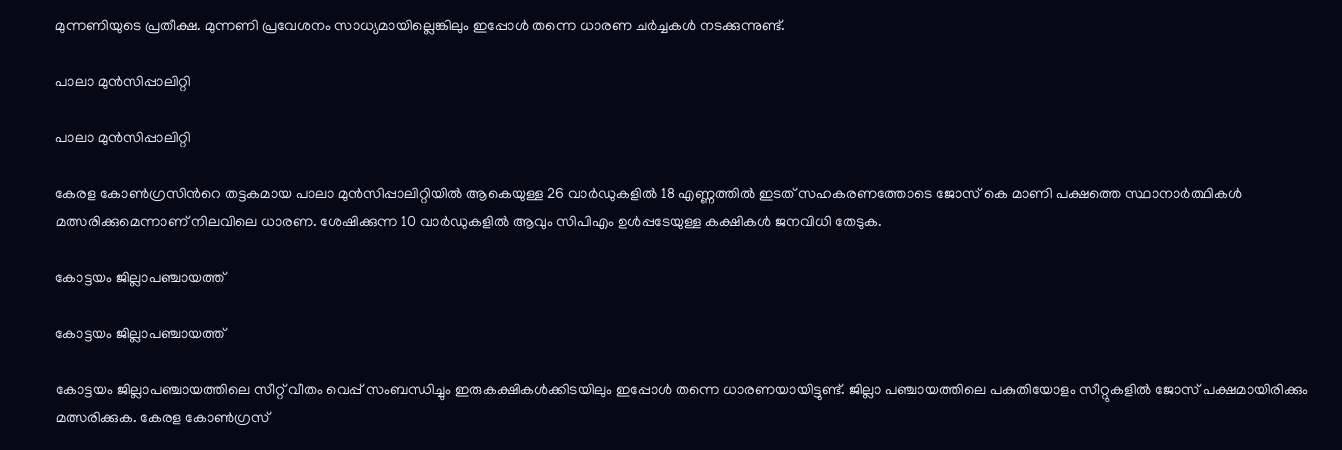മുന്നണിയുടെ പ്രതീക്ഷ. മുന്നണി പ്രവേശനം സാധ്യമായില്ലെങ്കിലും ഇപ്പോള്‍ തന്നെ ധാരണ ചര്‍ച്ചകള്‍ നടക്കുന്നുണ്ട്.

പാലാ മുന്‍സിപ്പാലിറ്റി

പാലാ മുന്‍സിപ്പാലിറ്റി

കേരള കോണ്‍ഗ്രസിന്‍റെ തട്ടകമായ പാലാ മുന്‍സിപ്പാലിറ്റിയില്‍ ആകെയുള്ള 26 വാര്‍ഡുകളില്‍ 18 എണ്ണത്തില്‍ ഇടത് സഹകരണത്തോടെ ജോസ് കെ മാണി പക്ഷത്തെ സ്ഥാനാര്‍ത്ഥികള്‍ മത്സരിക്കുമെന്നാണ് നിലവിലെ ധാരണ. ശേഷിക്കുന്ന 10 വാര്‍ഡുകളില്‍ ആവും സിപിഎം ഉള്‍പ്പടേയുള്ള കക്ഷികള്‍ ജനവിധി തേടുക.

കോട്ടയം ജില്ലാപഞ്ചായത്ത്

കോട്ടയം ജില്ലാപഞ്ചായത്ത്

കോട്ടയം ജില്ലാപഞ്ചായത്തിലെ സീറ്റ് വീതം വെപ്പ് സംബന്ധിച്ചും ഇരുകക്ഷികള്‍ക്കിടയിലും ഇപ്പോള്‍ തന്നെ ധാരണയായിട്ടുണ്ട്. ജില്ലാ പഞ്ചായത്തിലെ പകുതിയോളം സീറ്റുകളില്‍ ജോസ് പക്ഷമായിരിക്കും മത്സരിക്കുക. കേരള കോണ്‍ഗ്രസ്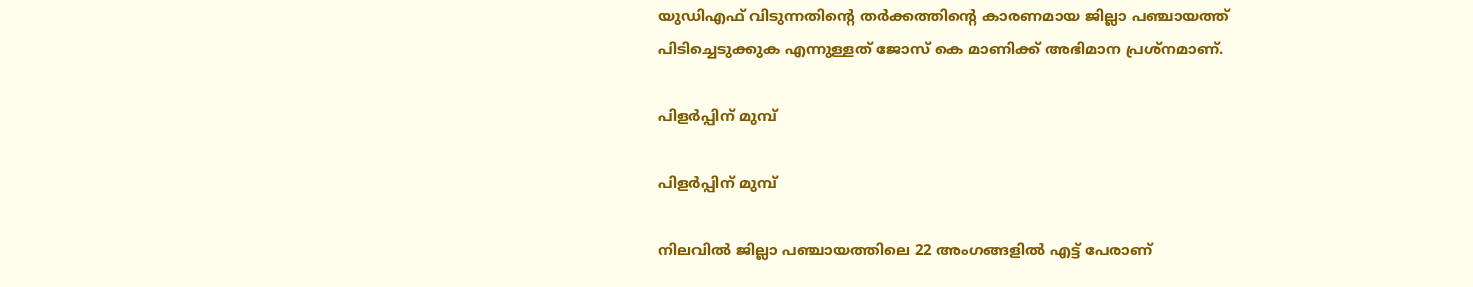യുഡിഎഫ് വിടുന്നതിന്‍റെ തര്‍ക്കത്തിന്‍റെ കാരണമായ ജില്ലാ പഞ്ചായത്ത് പിടിച്ചെടുക്കുക എന്നുള്ളത് ജോസ് കെ മാണിക്ക് അഭിമാന പ്രശ്നമാണ്.

പിളര്‍പ്പിന് മുമ്പ്

പിളര്‍പ്പിന് മുമ്പ്

നിലവില്‍ ജില്ലാ പഞ്ചായത്തിലെ 22 അംഗങ്ങളില്‍ എട്ട് പേരാണ്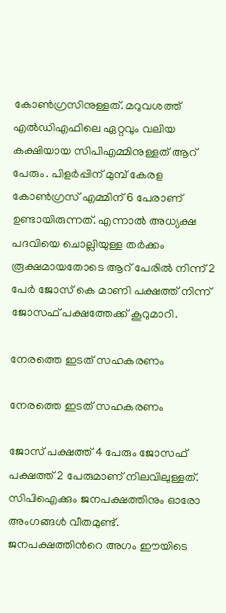കോണ്‍ഗ്രസിനുള്ളത്. മറുവശത്ത് എല്‍ഡിഎഫിലെ ഏറ്റവും വലിയ കക്ഷിയായ സിപിഎമ്മിനുള്ളത് ആറ് പേരും. പിളര്‍പ്പിന് മുമ്പ് കേരള കോണ്‍ഗ്രസ് എമ്മിന് 6 പേരാണ് ഉണ്ടായിരുന്നത്. എന്നാല്‍ അധ്യക്ഷ പദവിയെ ചൊല്ലിയുള്ള തര്‍ക്കം രൂക്ഷമായതോടെ ആറ് പേരില്‍ നിന്ന് 2 പേര്‍ ജോസ് കെ മാണി പക്ഷത്ത് നിന്ന് ജോസഫ് പക്ഷത്തേക്ക് കൂറുമാറി.

നേരത്തെ ഇടത് സഹകരണം

നേരത്തെ ഇടത് സഹകരണം

ജോസ് പക്ഷത്ത് 4 പേരും ജോസഫ് പക്ഷത്ത് 2 പേരുമാണ് നിലവിലുള്ളത്. സിപിഐക്കും ജനപക്ഷത്തിനും ഓരോ അംഗങ്ങള്‍ വീതമുണ്ട്. ജനപക്ഷത്തിന്‍റെ അഗം ഈയിടെ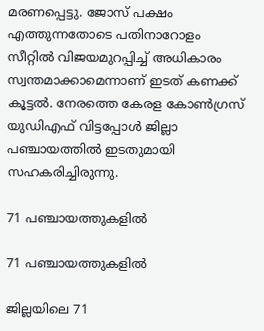മരണപ്പെട്ടു. ജോസ് പക്ഷം എത്തുന്നതോടെ പതിനാറോളം സീറ്റില്‍ വിജയമുറപ്പിച്ച് അധികാരം സ്വന്തമാക്കാമെന്നാണ് ഇടത് കണക്ക് കൂട്ടല്‍. നേരത്തെ കേരള കോണ്‍ഗ്രസ് യുഡിഎഫ് വിട്ടപ്പോള്‍ ജില്ലാ പഞ്ചായത്തില്‍ ഇടതുമായി സഹകരിച്ചിരുന്നു.

71 പഞ്ചായത്തുകളില്‍

71 പഞ്ചായത്തുകളില്‍

ജില്ലയിലെ 71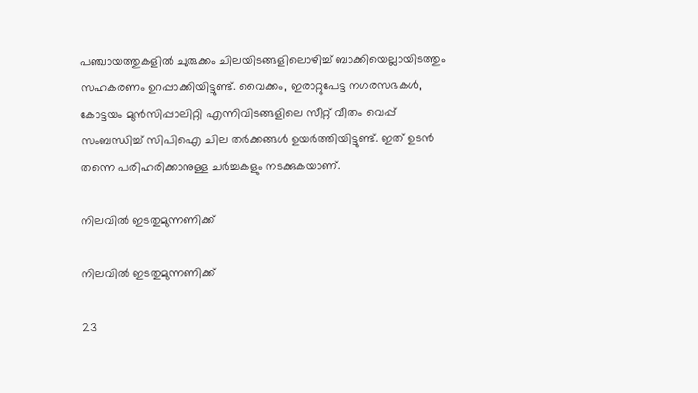പഞ്ചായത്തുകളില്‍ ചുരുക്കം ചിലയിടങ്ങളിലൊഴിച്ച് ബാക്കിയെല്ലായിടത്തും സഹകരണം ഉറപ്പാക്കിയിട്ടുണ്ട്. വൈക്കം, ഇരാറ്റുപേട്ട നഗരസഭകള്‍, കോട്ടയം മുന്‍സിപ്പാലിറ്റി എന്നിവിടങ്ങളിലെ സീറ്റ് വീതം വെപ്പ് സംബന്ധിച്ച് സിപിഐ ചില തര്‍ക്കങ്ങള്‍ ഉയര്‍ത്തിയിട്ടുണ്ട്. ഇത് ഉടന്‍ തന്നെ പരിഹരിക്കാനുള്ള ചര്‍ച്ചകളും നടക്കുകയാണ്.

നിലവില്‍ ഇടതുമുന്നണിക്ക്

നിലവില്‍ ഇടതുമുന്നണിക്ക്

23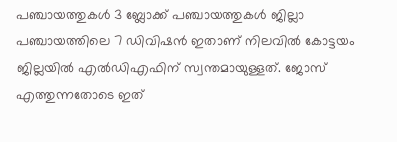പഞ്ചായത്തുകള്‍ 3 ബ്ലോക്ക് പഞ്ചായത്തുകള്‍ ജില്ലാ പഞ്ചായത്തിലെ 7 ഡിവിഷന്‍ ഇതാണ് നിലവില്‍ കോട്ടയം ജില്ലയില്‍ എല്‍ഡിഎഫിന് സ്വന്തമായുള്ളത്. ജോസ് എത്തുന്നതോടെ ഇത്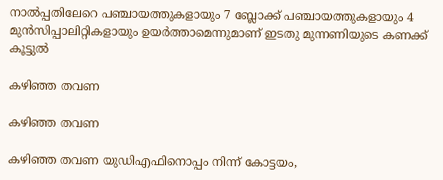നാല്‍പ്പതിലേറെ പഞ്ചായത്തുകളായും 7 ബ്ലോക്ക് പഞ്ചായത്തുകളായും 4 മുന്‍സിപ്പാലിറ്റികളായും ഉയര്‍ത്താമെന്നുമാണ് ഇടതു മുന്നണിയുടെ കണക്ക് കൂട്ടുല്‍

കഴിഞ്ഞ തവണ

കഴിഞ്ഞ തവണ

കഴിഞ്ഞ തവണ യുഡിഎഫിനൊപ്പം നിന്ന് കോട്ടയം,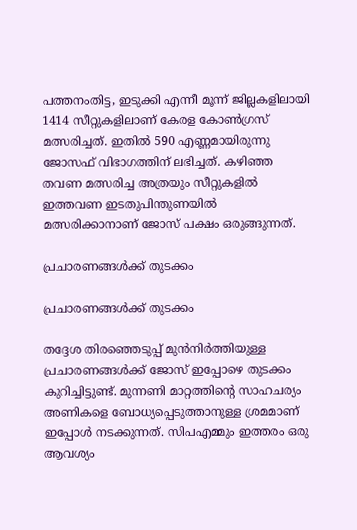പത്തനംതിട്ട, ഇടുക്കി എന്നീ മൂന്ന് ജില്ലകളിലായി 1414 സീറ്റുകളിലാണ് കേരള കോണ്‍ഗ്രസ് മത്സരിച്ചത്. ഇതില്‍ 590 എണ്ണമായിരുന്നു ജോസഫ് വിഭാഗത്തിന് ലഭിച്ചത്. കഴിഞ്ഞ തവണ മത്സരിച്ച അത്രയും സീറ്റുകളില്‍ ഇത്തവണ ഇടതുപിന്തുണയില്‍ മത്സരിക്കാനാണ് ജോസ് പക്ഷം ഒരുങ്ങുന്നത്.

പ്രചാരണങ്ങള്‍ക്ക് തുടക്കം

പ്രചാരണങ്ങള്‍ക്ക് തുടക്കം

തദ്ദേശ തിരഞ്ഞെടുപ്പ് മുന്‍നിര്‍ത്തിയുള്ള പ്രചാരണങ്ങള്‍ക്ക് ജോസ് ഇപ്പോഴെ തുടക്കം കുറിച്ചിട്ടുണ്ട്. മുന്നണി മാറ്റത്തിന്‍റെ സാഹചര്യം അണികളെ ബോധ്യപ്പെടുത്താനുള്ള ശ്രമമാണ് ഇപ്പോള്‍ നടക്കുന്നത്. സിപഎമ്മും ഇത്തരം ഒരു ആവശ്യം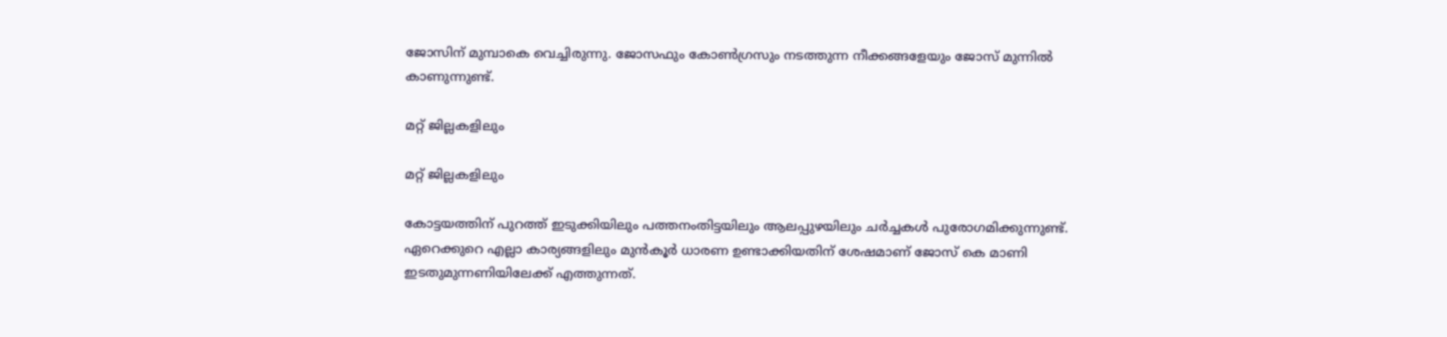ജോസിന് മുമ്പാകെ വെച്ചിരുന്നു. ജോസഫും കോണ്‍ഗ്രസും നടത്തുന്ന നീക്കങ്ങളേയും ജോസ് മുന്നില്‍ കാണുന്നുണ്ട്.

മറ്റ് ജില്ലകളിലും

മറ്റ് ജില്ലകളിലും

കോട്ടയത്തിന് പുറത്ത് ഇടുക്കിയിലും പത്തനംതിട്ടയിലും ആലപ്പുഴയിലും ചര്‍ച്ചകള്‍ പുരോഗമിക്കുന്നുണ്ട്. ഏറെക്കുറെ എല്ലാ കാര്യങ്ങളിലും മുന്‍കൂര്‍ ധാരണ ഉണ്ടാക്കിയതിന് ശേഷമാണ് ജോസ് കെ മാണി ഇടതുമുന്നണിയിലേക്ക് എത്തുന്നത്.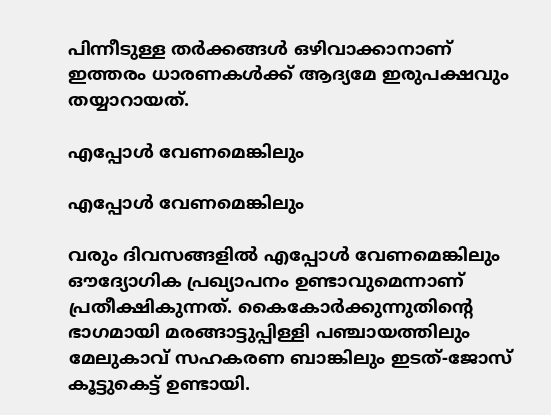പിന്നീടുള്ള തര്‍ക്കങ്ങള്‍ ഒഴിവാക്കാനാണ് ഇത്തരം ധാരണകള്‍ക്ക് ആദ്യമേ ഇരുപക്ഷവും തയ്യാറായത്.

എപ്പോള്‍ വേണമെങ്കിലും

എപ്പോള്‍ വേണമെങ്കിലും

വരും ദിവസങ്ങളില്‍ എപ്പോള്‍ വേണമെങ്കിലും ഔദ്യോഗിക പ്രഖ്യാപനം ഉണ്ടാവുമെന്നാണ് പ്രതീക്ഷികുന്നത്. കൈകോര്‍ക്കുന്നുതിന്‍റെ ഭാഗമായി മരങ്ങാട്ടുപ്പിള്ളി പഞ്ചായത്തിലും മേലുകാവ് സഹകരണ ബാങ്കിലും ഇടത്-ജോസ് കൂട്ടുകെട്ട് ഉണ്ടായി.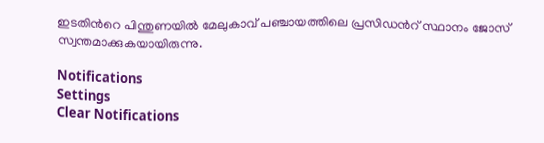ഇടതിന്‍റെ പിന്തുണയില്‍ മേലുകാവ് പഞ്ചായത്തിലെ പ്രസിഡന്‍റ് സ്ഥാനം ജോസ് സ്വന്തമാക്കുകയായിരുന്നു.

Notifications
Settings
Clear Notifications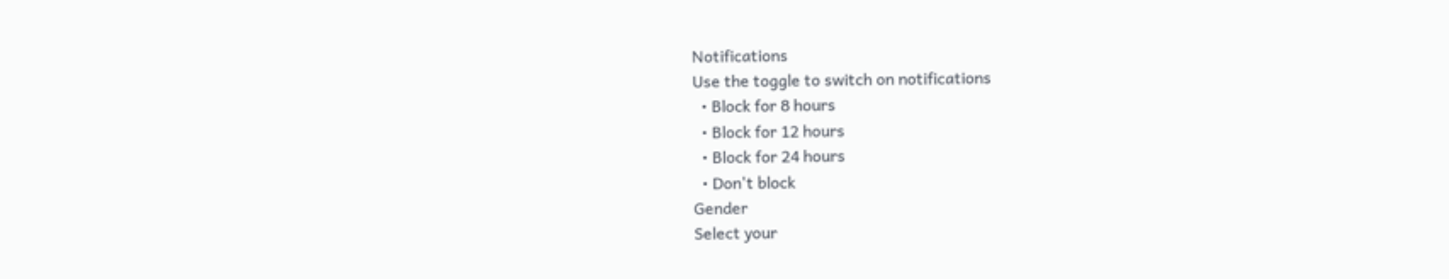Notifications
Use the toggle to switch on notifications
  • Block for 8 hours
  • Block for 12 hours
  • Block for 24 hours
  • Don't block
Gender
Select your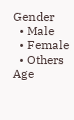Gender
  • Male
  • Female
  • Others
Age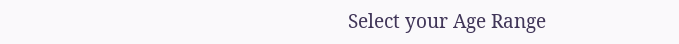Select your Age Range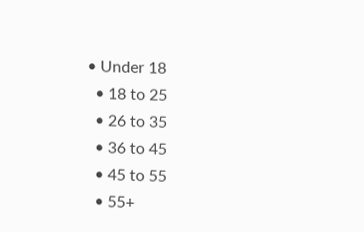• Under 18
  • 18 to 25
  • 26 to 35
  • 36 to 45
  • 45 to 55
  • 55+